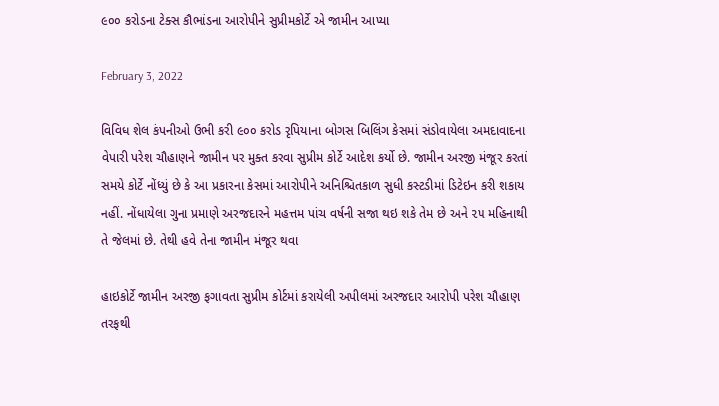૯૦૦ કરોડના ટેક્સ કૌભાંડના આરોપીને સુપ્રીમકોર્ટે એ જામીન આપ્યા

February 3, 2022

વિવિધ શેલ કંપનીઓ ઉભી કરી ૯૦૦ કરોડ રૃપિયાના બોગસ બિલિંગ કેસમાં સંડોવાયેલા અમદાવાદના વેપારી પરેશ ચૌહાણને જામીન પર મુક્ત કરવા સુપ્રીમ કોર્ટે આદેશ કર્યો છે. જામીન અરજી મંજૂર કરતાં સમયે કોર્ટે નોંધ્યું છે કે આ પ્રકારના કેસમાં આરોપીને અનિશ્ચિતકાળ સુધી કસ્ટડીમાં ડિટેઇન કરી શકાય નહીં. નોંધાયેલા ગુના પ્રમાણે અરજદારને મહત્તમ પાંચ વર્ષની સજા થઇ શકે તેમ છે અને ૨૫ મહિનાથી તે જેલમાં છે. તેથી હવે તેના જામીન મંજૂર થવા

હાઇકોર્ટે જામીન અરજી ફગાવતા સુપ્રીમ કોર્ટમાં કરાયેલી અપીલમાં અરજદાર આરોપી પરેશ ચૌહાણ તરફથી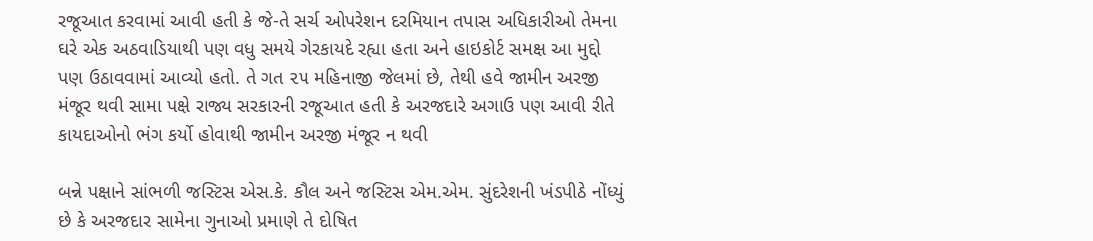રજૂઆત કરવામાં આવી હતી કે જે-તે સર્ચ ઓપરેશન દરમિયાન તપાસ અધિકારીઓ તેમના ઘરે એક અઠવાડિયાથી પણ વધુ સમયે ગેરકાયદે રહ્યા હતા અને હાઇકોર્ટ સમક્ષ આ મુદ્દો પણ ઉઠાવવામાં આવ્યો હતો. તે ગત ૨૫ મહિનાજી જેલમાં છે, તેથી હવે જામીન અરજી મંજૂર થવી સામા પક્ષે રાજ્ય સરકારની રજૂઆત હતી કે અરજદારે અગાઉ પણ આવી રીતે કાયદાઓનો ભંગ કર્યો હોવાથી જામીન અરજી મંજૂર ન થવી

બન્ને પક્ષાને સાંભળી જસ્ટિસ એસ.કે. કૌલ અને જસ્ટિસ એમ.એમ. સુંદરેશની ખંડપીઠે નોંધ્યું છે કે અરજદાર સામેના ગુનાઓ પ્રમાણે તે દોષિત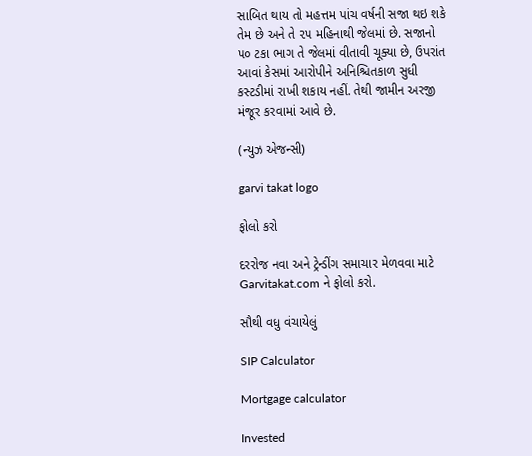સાબિત થાય તો મહત્તમ પાંચ વર્ષની સજા થઇ શકે તેમ છે અને તે ૨૫ મહિનાથી જેલમાં છે. સજાનો ૫૦ ટકા ભાગ તે જેલમાં વીતાવી ચૂક્યા છે, ઉપરાંત આવાં કેસમાં આરોપીને અનિશ્ચિતકાળ સુધી કસ્ટડીમાં રાખી શકાય નહીં. તેથી જામીન અરજી મંજૂર કરવામાં આવે છે.

(ન્યુઝ એજન્સી)

garvi takat logo

ફોલો કરો

દરરોજ નવા અને ટ્રેન્ડીંગ સમાચાર મેળવવા માટે Garvitakat.com ને ફોલો કરો.

સૌથી વધુ વંચાયેલું

SIP Calculator

Mortgage calculator

Invested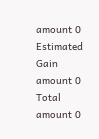amount 0
Estimated Gain amount 0
Total amount 0